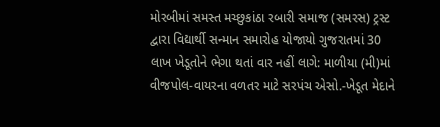મોરબીમાં સમસ્ત મચ્છુકાંઠા રબારી સમાજ (સમરસ) ટ્રસ્ટ દ્વારા વિદ્યાર્થી સન્માન સમારોહ યોજાયો ગુજરાતમાં 30 લાખ ખેડૂતોને ભેગા થતાં વાર નહીં લાગે: માળીયા (મી)માં વીજપોલ-વાયરના વળતર માટે સરપંચ એસો.-ખેડૂત મેદાને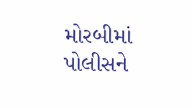મોરબીમાં પોલીસને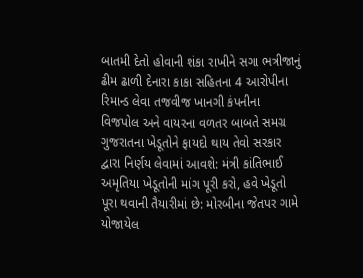બાતમી દેતો હોવાની શંકા રાખીને સગા ભત્રીજાનું ઢીમ ઢાળી દેનારા કાકા સહિતના 4 આરોપીના રિમાન્ડ લેવા તજવીજ ખાનગી કંપનીના વિજપોલ અને વાયરના વળતર બાબતે સમગ્ર ગુજરાતના ખેડૂતોને ફાયદો થાય તેવો સરકાર દ્વારા નિર્ણય લેવામાં આવશે: મંત્રી કાંતિભાઈ અમૃતિયા ખેડૂતોની માંગ પૂરી કરો, હવે ખેડૂતો પૂરા થવાની તૈયારીમાં છે: મોરબીના જેતપર ગામે યોજાયેલ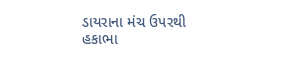ડાયરાના મંચ ઉપરથી હકાભા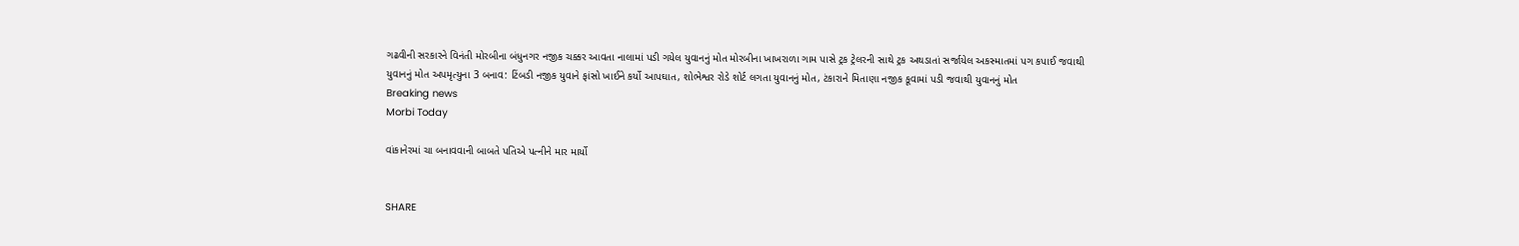ગઢવીની સરકારને વિનંતી મોરબીના બંધુનગર નજીક ચક્કર આવતા નાલામાં પડી ગયેલ યુવાનનું મોત મોરબીના ખાખરાળા ગામ પાસે ટ્રક ટ્રેલરની સાથે ટ્રક અથડાતાં સર્જાયેલ અકસ્માતમાં પગ કપાઈ જવાથી યુવાનનું મોત અપમૃત્યુના 3 બનાવ: ટિંબડી નજીક યુવાને ફાંસો ખાઈને કર્યો આપઘાત, શોભેશ્વર રોડે શોર્ટ લગતા યુવાનનું મોત, ટંકારાને મિતાણા નજીક કૂવામાં પડી જવાથી યુવાનનું મોત
Breaking news
Morbi Today

વાંકાનેરમાં ચા બનાવવાની બાબતે પતિએ પત્નીને માર માર્યો


SHARE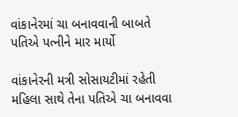વાંકાનેરમાં ચા બનાવવાની બાબતે પતિએ પત્નીને માર માર્યો

વાંકાનેરની મત્રી સોસાયટીમાં રહેતી મહિલા સાથે તેના પતિએ ચા બનાવવા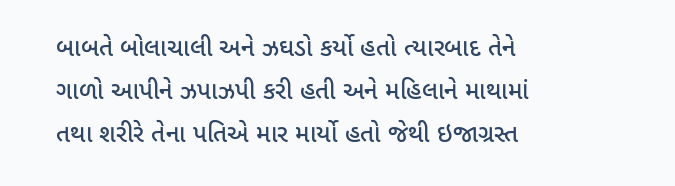બાબતે બોલાચાલી અને ઝઘડો કર્યો હતો ત્યારબાદ તેને ગાળો આપીને ઝપાઝપી કરી હતી અને મહિલાને માથામાં તથા શરીરે તેના પતિએ માર માર્યો હતો જેથી ઇજાગ્રસ્ત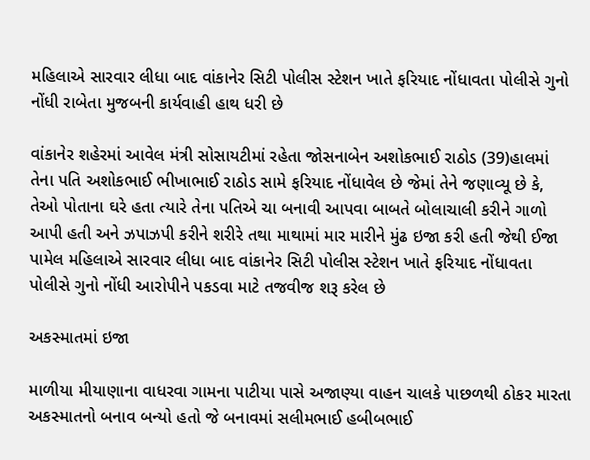મહિલાએ સારવાર લીધા બાદ વાંકાનેર સિટી પોલીસ સ્ટેશન ખાતે ફરિયાદ નોંધાવતા પોલીસે ગુનો નોંધી રાબેતા મુજબની કાર્યવાહી હાથ ધરી છે

વાંકાનેર શહેરમાં આવેલ મંત્રી સોસાયટીમાં રહેતા જોસનાબેન અશોકભાઈ રાઠોડ (39)હાલમાં તેના પતિ અશોકભાઈ ભીખાભાઈ રાઠોડ સામે ફરિયાદ નોંધાવેલ છે જેમાં તેને જણાવ્યૂ છે કે, તેઓ પોતાના ઘરે હતા ત્યારે તેના પતિએ ચા બનાવી આપવા બાબતે બોલાચાલી કરીને ગાળો આપી હતી અને ઝપાઝપી કરીને શરીરે તથા માથામાં માર મારીને મુંઢ ઇજા કરી હતી જેથી ઈજા પામેલ મહિલાએ સારવાર લીધા બાદ વાંકાનેર સિટી પોલીસ સ્ટેશન ખાતે ફરિયાદ નોંધાવતા પોલીસે ગુનો નોંધી આરોપીને પકડવા માટે તજવીજ શરૂ કરેલ છે

અકસ્માતમાં ઇજા

માળીયા મીયાણાના વાધરવા ગામના પાટીયા પાસે અજાણ્યા વાહન ચાલકે પાછળથી ઠોકર મારતા અકસ્માતનો બનાવ બન્યો હતો જે બનાવમાં સલીમભાઈ હબીબભાઈ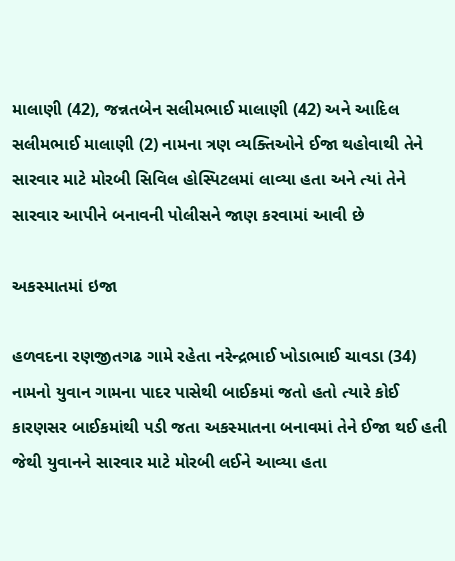માલાણી (42), જન્નતબેન સલીમભાઈ માલાણી (42) અને આદિલ સલીમભાઈ માલાણી (2) નામના ત્રણ વ્યક્તિઓને ઈજા થહોવાથી તેને સારવાર માટે મોરબી સિવિલ હોસ્પિટલમાં લાવ્યા હતા અને ત્યાં તેને સારવાર આપીને બનાવની પોલીસને જાણ કરવામાં આવી છે

અકસ્માતમાં ઇજા

હળવદના રણજીતગઢ ગામે રહેતા નરેન્દ્રભાઈ ખોડાભાઈ ચાવડા (34) નામનો યુવાન ગામના પાદર પાસેથી બાઈકમાં જતો હતો ત્યારે કોઈ કારણસર બાઈકમાંથી પડી જતા અકસ્માતના બનાવમાં તેને ઈજા થઈ હતી જેથી યુવાનને સારવાર માટે મોરબી લઈને આવ્યા હતા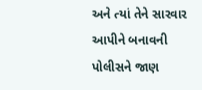અને ત્યાં તેને સારવાર આપીને બનાવની પોલીસને જાણ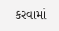કરવામાં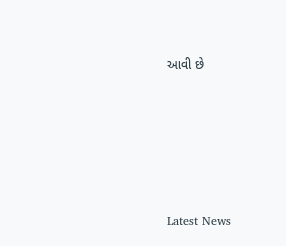આવી છે






Latest News